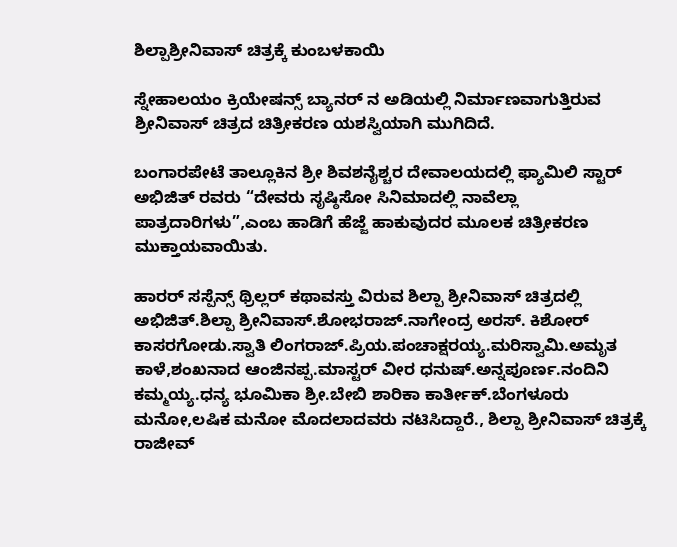ಶಿಲ್ಪಾಶ್ರೀನಿವಾಸ್ ಚಿತ್ರಕ್ಕೆ ಕುಂಬಳಕಾಯಿ

ಸ್ನೇಹಾಲಯಂ ಕ್ರಿಯೇಷನ್ಸ್ ಬ್ಯಾನರ್ ನ ಅಡಿಯಲ್ಲಿ ನಿರ್ಮಾಣವಾಗುತ್ತಿರುವ
ಶ್ರೀನಿವಾಸ್ ಚಿತ್ರದ ಚಿತ್ರೀಕರಣ ಯಶಸ್ವಿಯಾಗಿ ಮುಗಿದಿದೆ.

ಬಂಗಾರಪೇಟೆ ತಾಲ್ಲೂಕಿನ ಶ್ರೀ ಶಿವಶನೈಶ್ಚರ ದೇವಾಲಯದಲ್ಲಿ ಫ್ಯಾಮಿಲಿ ಸ್ಟಾರ್ ಅಭಿಜಿತ್ ರವರು “ದೇವರು ಸೃಷ್ಠಿಸೋ ಸಿನಿಮಾದಲ್ಲಿ ನಾವೆಲ್ಲಾ ಪಾತ್ರದಾರಿಗಳು”,ಎಂಬ ಹಾಡಿಗೆ ಹೆಜ್ಜೆ ಹಾಕುವುದರ ಮೂಲಕ ಚಿತ್ರೀಕರಣ ಮುಕ್ತಾಯವಾಯಿತು.

ಹಾರರ್ ಸಸ್ಪೆನ್ಸ್ ಥ್ರಿಲ್ಲರ್ ಕಥಾವಸ್ತು ವಿರುವ ಶಿಲ್ಪಾ ಶ್ರೀನಿವಾಸ್ ಚಿತ್ರದಲ್ಲಿ
ಅಭಿಜಿತ್.ಶಿಲ್ಪಾ ಶ್ರೀನಿವಾಸ್.ಶೋಭರಾಜ್.ನಾಗೇಂದ್ರ ಅರಸ್. ಕಿಶೋರ್ ಕಾಸರಗೋಡು.ಸ್ವಾತಿ ಲಿಂಗರಾಜ್.ಪ್ರಿಯ.ಪಂಚಾಕ್ಷರಯ್ಯ.ಮರಿಸ್ವಾಮಿ.ಅಮೃತ ಕಾಳೆ,ಶಂಖನಾದ ಆಂಜಿನಪ್ಪ.ಮಾಸ್ಟರ್ ವೀರ ಧನುಷ್.ಅನ್ನಪೂರ್ಣ.ನಂದಿನಿ ಕಮ್ಮಯ್ಯ.ಧನ್ಯ ಭೂಮಿಕಾ ಶ್ರೀ.ಬೇಬಿ ಶಾರಿಕಾ ಕಾರ್ತೀಕ್.ಬೆಂಗಳೂರು ಮನೋ,ಲಷಿಕ ಮನೋ ಮೊದಲಾದವರು ನಟಿಸಿದ್ದಾರೆ., ಶಿಲ್ಪಾ ಶ್ರೀನಿವಾಸ್ ಚಿತ್ರಕ್ಕೆ ರಾಜೀವ್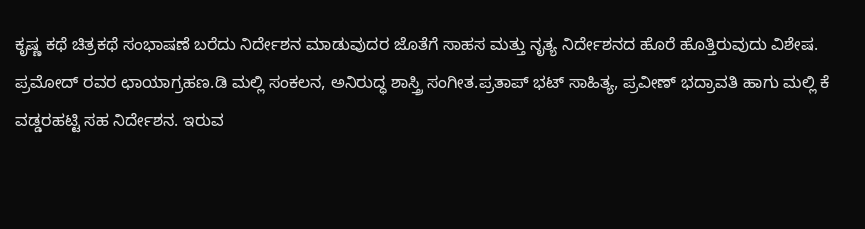ಕೃಷ್ಣ ಕಥೆ ಚಿತ್ರಕಥೆ ಸಂಭಾಷಣೆ ಬರೆದು ನಿರ್ದೇಶನ ಮಾಡುವುದರ ಜೊತೆಗೆ ಸಾಹಸ ಮತ್ತು ನೃತ್ಯ ನಿರ್ದೇಶನದ ಹೊರೆ ಹೊತ್ತಿರುವುದು ವಿಶೇಷ.
ಪ್ರಮೋದ್ ರವರ ಛಾಯಾಗ್ರಹಣ.ಡಿ ಮಲ್ಲಿ ಸಂಕಲನ, ಅನಿರುದ್ಧ ಶಾಸ್ತ್ರಿ ಸಂಗೀತ.ಪ್ರತಾಪ್ ಭಟ್ ಸಾಹಿತ್ಯ, ಪ್ರವೀಣ್ ಭದ್ರಾವತಿ ಹಾಗು ಮಲ್ಲಿ ಕೆ ವಡ್ಡರಹಟ್ಟಿ ಸಹ ನಿರ್ದೇಶನ. ಇರುವ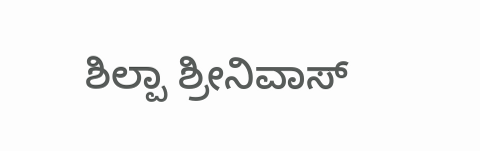ಶಿಲ್ಪಾ ಶ್ರೀನಿವಾಸ್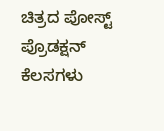ಚಿತ್ರದ ಪೋಸ್ಟ್ ಪ್ರೊಡಕ್ಷನ್ ಕೆಲಸಗಳು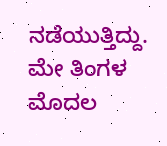ನಡೆಯುತ್ತಿದ್ದು.
ಮೇ ತಿಂಗಳ ಮೊದಲ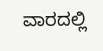ವಾರದಲ್ಲಿ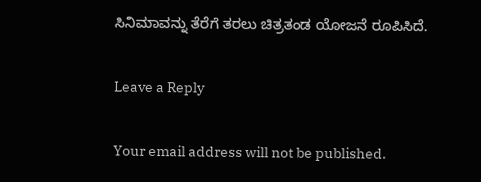ಸಿನಿಮಾವನ್ನು ತೆರೆಗೆ ತರಲು ಚಿತ್ರತಂಡ ಯೋಜನೆ ರೂಪಿಸಿದೆ.

Leave a Reply

Your email address will not be published.